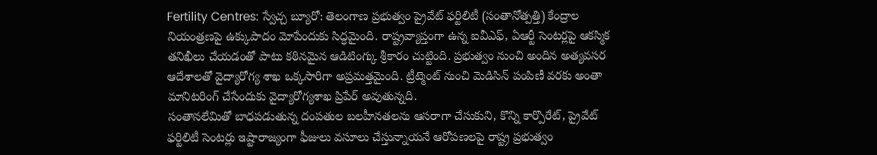Fertility Centres: స్వేచ్చ బ్యూరో: తెలంగాణ ప్రభుత్వం ప్రైవేట్ ఫర్టిలిటీ (సంతానోత్పత్తి) కేంద్రాల నియంత్రణపై ఉక్కుపాదం మోపేందుకు సిద్ధమైంది. రాష్ట్రవ్యాప్తంగా ఉన్న ఐవీఎఫ్, ఏఆర్టీ సెంటర్లపై ఆకస్మిక తనిఖీలు చేయడంతో పాటు కఠినమైన ఆడిటింగ్కు శ్రీకారం చుట్టింది. ప్రభుత్వం నుంచి అందిన అత్యవసర ఆదేశాలతో వైద్యారోగ్య శాఖ ఒక్కసారిగా అప్రమత్తమైంది. ట్రీట్మెంట్ నుంచి మెడిసిన్ పంపిణీ వరకు అంతా మానిటరింగ్ చేసేందుకు వైద్యారోగ్యశాఖ ప్రిపేర్ అవుతున్నది.
సంతానలేమితో బాధపడుతున్న దంపతుల బలహీనతలను ఆసరాగా చేసుకుని, కొన్ని కార్పొరేట్, ప్రైవేట్ ఫర్టిలిటీ సెంటర్లు ఇష్టారాజ్యంగా ఫీజులు వసూలు చేస్తున్నాయనే ఆరోపణలపై రాష్ట్ర ప్రభుత్వం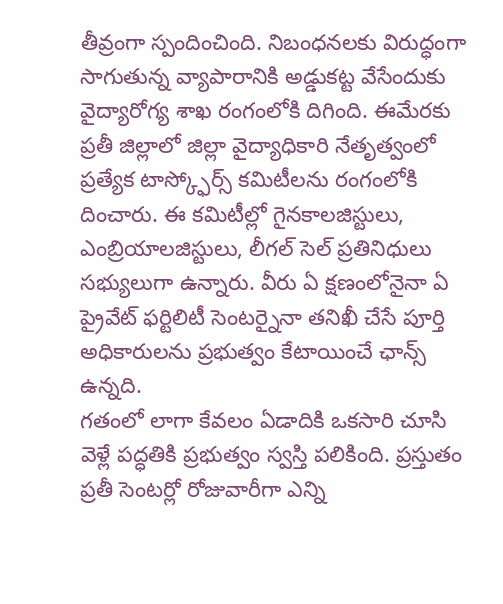తీవ్రంగా స్పందించింది. నిబంధనలకు విరుద్ధంగా సాగుతున్న వ్యాపారానికి అడ్డుకట్ట వేసేందుకు వైద్యారోగ్య శాఖ రంగంలోకి దిగింది. ఈమేరకు ప్రతీ జిల్లాలో జిల్లా వైద్యాధికారి నేతృత్వంలో ప్రత్యేక టాస్క్ఫోర్స్ కమిటీలను రంగంలోకి దించారు. ఈ కమిటీల్లో గైనకాలజిస్టులు, ఎంబ్రియాలజిస్టులు, లీగల్ సెల్ ప్రతినిధులు సభ్యులుగా ఉన్నారు. వీరు ఏ క్షణంలోనైనా ఏ ప్రైవేట్ ఫర్టిలిటీ సెంటర్నైనా తనిఖీ చేసే పూర్తి అధికారులను ప్రభుత్వం కేటాయించే ఛాన్స్ ఉన్నది.
గతంలో లాగా కేవలం ఏడాదికి ఒకసారి చూసి వెళ్లే పద్ధతికి ప్రభుత్వం స్వస్తి పలికింది. ప్రస్తుతం ప్రతీ సెంటర్లో రోజువారీగా ఎన్ని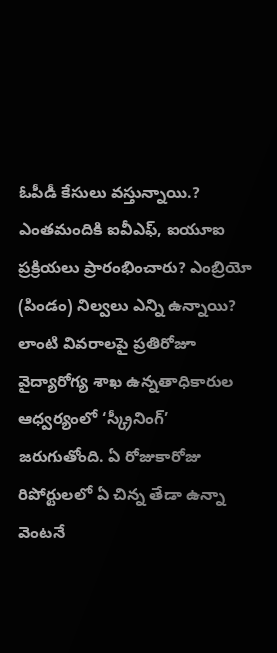ఓపీడీ కేసులు వస్తున్నాయి.? ఎంతమందికి ఐవీఎఫ్, ఐయూఐ ప్రక్రియలు ప్రారంభించారు? ఎంబ్రియో (పిండం) నిల్వలు ఎన్ని ఉన్నాయి? లాంటి వివరాలపై ప్రతిరోజూ వైద్యారోగ్య శాఖ ఉన్నతాధికారుల ఆధ్వర్యంలో ‘స్క్రీనింగ్’ జరుగుతోంది. ఏ రోజుకారోజు రిపోర్టులలో ఏ చిన్న తేడా ఉన్నా వెంటనే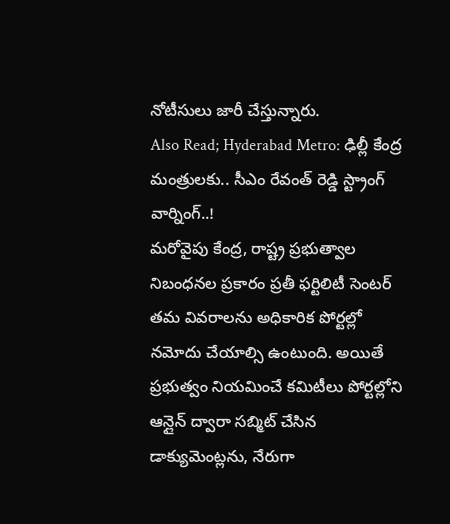నోటీసులు జారీ చేస్తున్నారు.
Also Read; Hyderabad Metro: ఢిల్లీ కేంద్ర మంత్రులకు.. సీఎం రేవంత్ రెడ్డి స్ట్రాంగ్ వార్నింగ్..!
మరోవైపు కేంద్ర, రాష్ట్ర ప్రభుత్వాల నిబంధనల ప్రకారం ప్రతీ ఫర్టిలిటీ సెంటర్ తమ వివరాలను అధికారిక పోర్టల్లో నమోదు చేయాల్సి ఉంటుంది. అయితే ప్రభుత్వం నియమించే కమిటీలు పోర్టల్లోని ఆన్లైన్ ద్వారా సబ్మిట్ చేసిన డాక్యుమెంట్లను, నేరుగా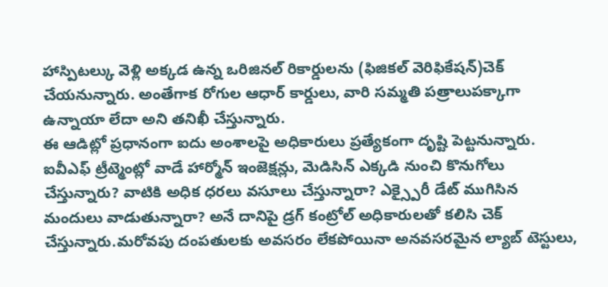హాస్పిటల్కు వెళ్లి అక్కడ ఉన్న ఒరిజినల్ రికార్డులను (ఫిజికల్ వెరిఫికేషన్)చెక్ చేయనున్నారు. అంతేగాక రోగుల ఆధార్ కార్డులు, వారి సమ్మతి పత్రాలుపక్కాగా ఉన్నాయా లేదా అని తనిఖీ చేస్తున్నారు.
ఈ ఆడిట్లో ప్రధానంగా ఐదు అంశాలపై అధికారులు ప్రత్యేకంగా దృష్టి పెట్టనున్నారు. ఐవీఎఫ్ ట్రీట్మెంట్లో వాడే హార్మోన్ ఇంజెక్షన్లు, మెడిసిన్ ఎక్కడి నుంచి కొనుగోలు చేస్తున్నారు? వాటికి అధిక ధరలు వసూలు చేస్తున్నారా? ఎక్స్పైరీ డేట్ ముగిసిన మందులు వాడుతున్నారా? అనే దానిపై డ్రగ్ కంట్రోల్ అధికారులతో కలిసి చెక్ చేస్తున్నారు.మరోవపు దంపతులకు అవసరం లేకపోయినా అనవసరమైన ల్యాబ్ టెస్టులు,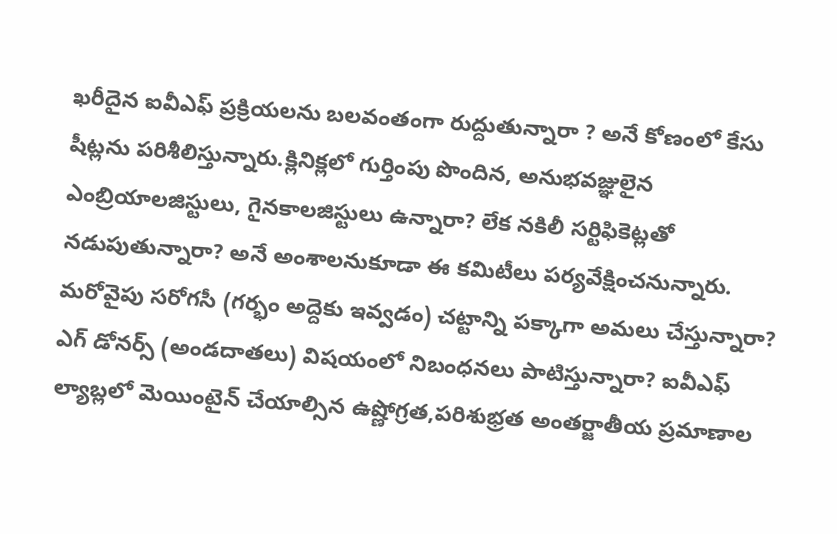ఖరీదైన ఐవీఎఫ్ ప్రక్రియలను బలవంతంగా రుద్దుతున్నారా ? అనే కోణంలో కేసు షీట్లను పరిశీలిస్తున్నారు.క్లినిక్లలో గుర్తింపు పొందిన, అనుభవజ్ఞులైన ఎంబ్రియాలజిస్టులు, గైనకాలజిస్టులు ఉన్నారా? లేక నకిలీ సర్టిఫికెట్లతో నడుపుతున్నారా? అనే అంశాలనుకూడా ఈ కమిటీలు పర్యవేక్షించనున్నారు.
మరోవైపు సరోగసీ (గర్భం అద్దెకు ఇవ్వడం) చట్టాన్ని పక్కాగా అమలు చేస్తున్నారా? ఎగ్ డోనర్స్ (అండదాతలు) విషయంలో నిబంధనలు పాటిస్తున్నారా? ఐవీఎఫ్ ల్యాబ్లలో మెయింటైన్ చేయాల్సిన ఉష్ణోగ్రత,పరిశుభ్రత అంతర్జాతీయ ప్రమాణాల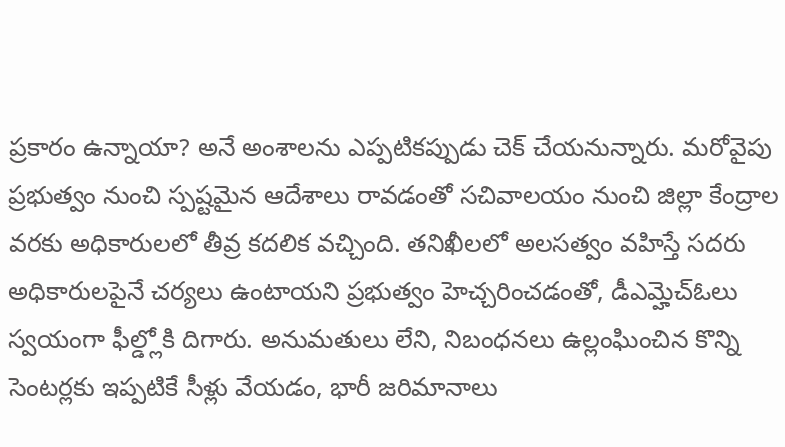ప్రకారం ఉన్నాయా? అనే అంశాలను ఎప్పటికప్పుడు చెక్ చేయనున్నారు. మరోవైపు ప్రభుత్వం నుంచి స్పష్టమైన ఆదేశాలు రావడంతో సచివాలయం నుంచి జిల్లా కేంద్రాల వరకు అధికారులలో తీవ్ర కదలిక వచ్చింది. తనిఖీలలో అలసత్వం వహిస్తే సదరు అధికారులపైనే చర్యలు ఉంటాయని ప్రభుత్వం హెచ్చరించడంతో, డీఎమ్హెచ్ఓలు స్వయంగా ఫీల్డ్లోకి దిగారు. అనుమతులు లేని, నిబంధనలు ఉల్లంఘించిన కొన్ని సెంటర్లకు ఇప్పటికే సీళ్లు వేయడం, భారీ జరిమానాలు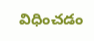విధించడం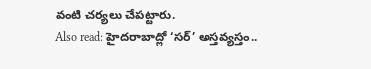వంటి చర్యలు చేపట్టారు.
Also read: హైదరాబాద్లో ‘సర్’ అస్తవ్యస్తం..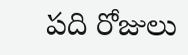పది రోజులు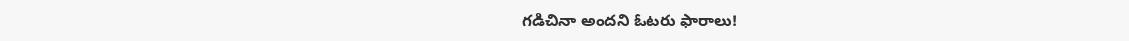గడిచినా అందని ఓటరు ఫారాలు!